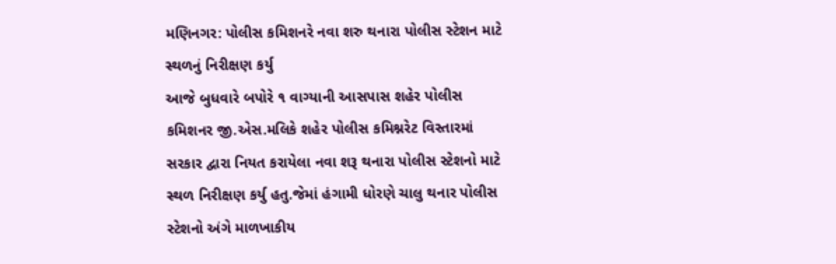મણિનગર: પોલીસ કમિશનરે નવા શરુ થનારા પોલીસ સ્ટેશન માટે સ્થળનું નિરીક્ષણ કર્યુ
આજે બુધવારે બપોરે ૧ વાગ્યાની આસપાસ શહેર પોલીસ કમિશનર જી.એસ.મલિકે શહેર પોલીસ કમિશ્નરેટ વિસ્તારમાં સરકાર દ્વારા નિયત કરાયેલા નવા શરૂ થનારા પોલીસ સ્ટેશનો માટે સ્થળ નિરીક્ષણ કર્યુ હતુ.જેમાં હંગામી ધોરણે ચાલુ થનાર પોલીસ સ્ટેશનો અંગે માળખાકીય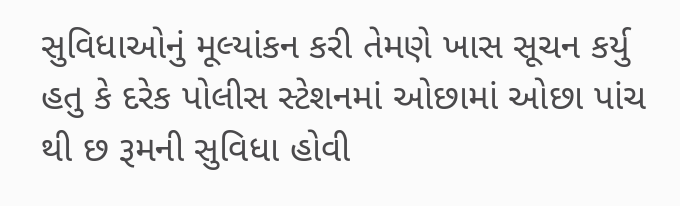સુવિધાઓનું મૂલ્યાંકન કરી તેમણે ખાસ સૂચન કર્યુ હતુ કે દરેક પોલીસ સ્ટેશનમાં ઓછામાં ઓછા પાંચ થી છ રૂમની સુવિધા હોવી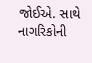જોઈએ. સાથે નાગરિકોની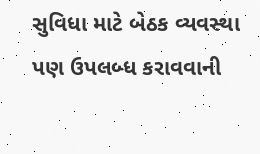સુવિધા માટે બેઠક વ્યવસ્થા પણ ઉપલબ્ધ કરાવવાની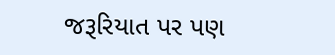જરૂરિયાત પર પણ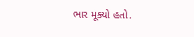ભાર મૂક્યો હતો.